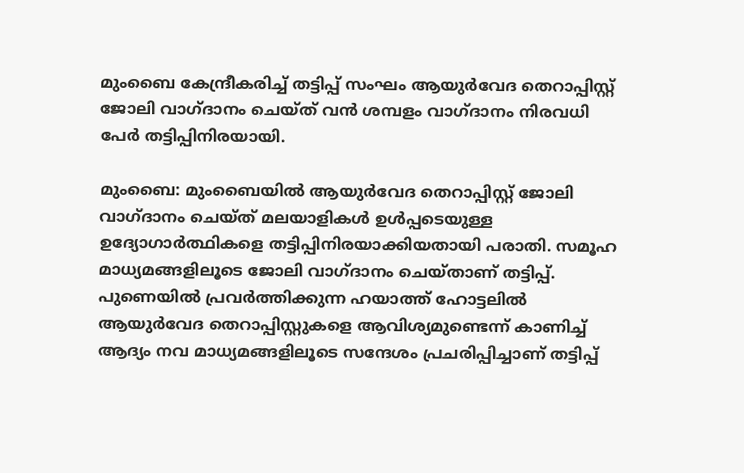മുംബൈ കേന്ദ്രീകരിച്ച് തട്ടിപ്പ് സംഘം ആയുർവേദ തെറാപ്പിസ്റ്റ് ജോലി വാഗ്ദാനം ചെയ്ത് വൻ ശമ്പളം വാഗ്ദാനം നിരവധി പേർ തട്ടിപ്പിനിരയായി.

മുംബൈ: മുംബൈയിൽ ആയുർവേദ തെറാപ്പിസ്റ്റ് ജോലി വാഗ്ദാനം ചെയ്ത് മലയാളികൾ ഉൾപ്പടെയുള്ള ഉദ്യോഗാർത്ഥികളെ തട്ടിപ്പിനിരയാക്കിയതായി പരാതി. സമൂഹ മാധ്യമങ്ങളിലൂടെ ജോലി വാഗ്ദാനം ചെയ്താണ് തട്ടിപ്പ്. പുണെയിൽ പ്രവർത്തിക്കുന്ന ഹയാത്ത് ഹോട്ടലിൽ ആയുർവേദ തെറാപ്പിസ്റ്റുകളെ ആവിശ്യമുണ്ടെന്ന് കാണിച്ച് ആദ്യം നവ മാധ്യമങ്ങളിലൂടെ സന്ദേശം പ്രചരിപ്പിച്ചാണ് തട്ടിപ്പ്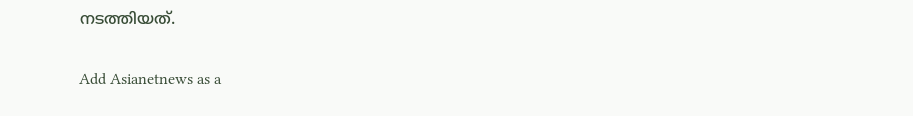നടത്തിയത്.

Add Asianetnews as a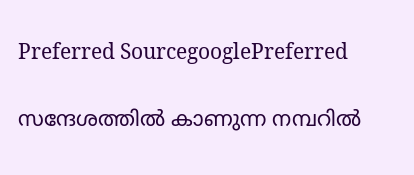Preferred SourcegooglePreferred

സന്ദേശത്തിൽ കാണുന്ന നമ്പറിൽ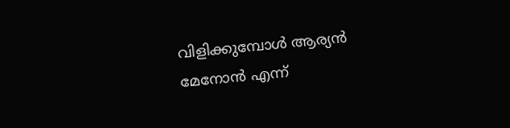വിളിക്കുമ്പോൾ ആര്യൻ മേനോന്‍ എന്ന്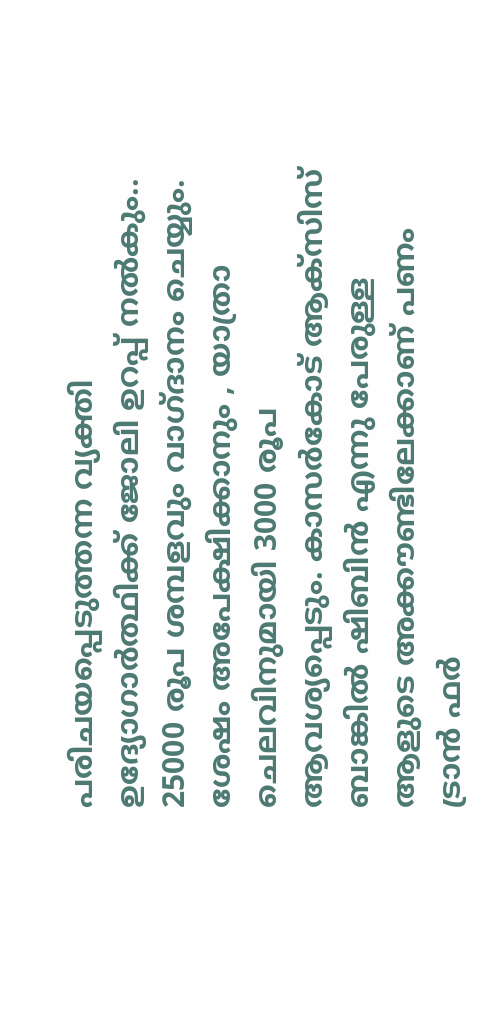പരിചയപ്പെടുത്തന്ന വ്യക്തി ഉദ്യോഗാർത്ഥിക്ക് ജോലി ഉറപ്പ് നൽകും.. 25000 രൂപ ശമ്പളവും വാഗ്ദാനം ചെയ്യും. ശേഷം അപേക്ഷിക്കാനും , യാത്രാ ചെലവിനുമായി 3000 രൂപ ആവശ്യപ്പെടും. കാസർകോട് ആക്സിസ് ബാങ്കിൽ ഷിബിൻ എന്നു പേരുള്ള ആളുടെ അക്കൗണ്ടിലേക്കാണ് പണം ട്രാൻ ഫർ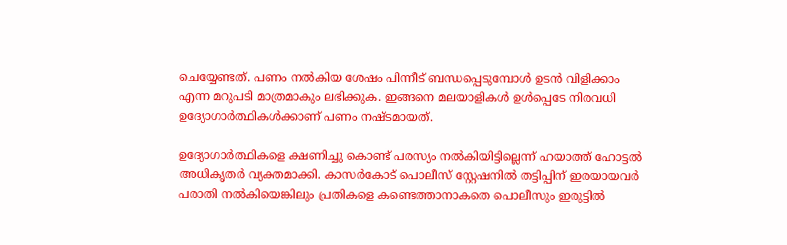ചെയ്യേണ്ടത്. പണം നൽകിയ ശേഷം പിന്നീട് ബന്ധപ്പെടുമ്പോൾ ഉടൻ വിളിക്കാം എന്ന മറുപടി മാത്രമാകും ലഭിക്കുക. ഇങ്ങനെ മലയാളികൾ ഉൾപ്പെടേ നിരവധി ഉദ്യോഗാർത്ഥികൾക്കാണ് പണം നഷ്ടമായത്.

ഉദ്യോഗാർത്ഥികളെ ക്ഷണിച്ചു കൊണ്ട് പരസ്യം നൽകിയിട്ടില്ലെന്ന് ഹയാത്ത് ഹോട്ടൽ അധികൃതർ വ്യക്തമാക്കി. കാസർകോട് പൊലീസ് സ്റ്റേഷനിൽ തട്ടിപ്പിന് ഇരയായവർ പരാതി നൽകിയെങ്കിലും പ്രതികളെ കണ്ടെത്താനാകതെ പൊലീസും ഇരുട്ടിൽ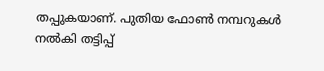തപ്പുകയാണ്. പുതിയ ഫോൺ നമ്പറുകൾ നൽകി തട്ടിപ്പ്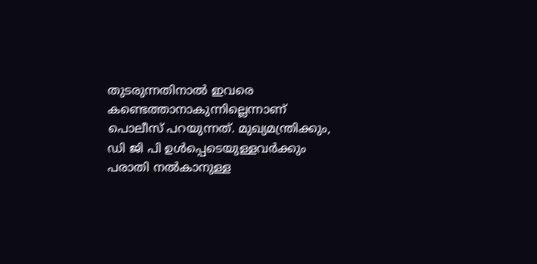തുടരുന്നതിനാൽ ഇവരെ കണ്ടെത്താനാകുന്നില്ലെന്നാണ് പൊലീസ് പറയുന്നത്. മുഖ്യമന്ത്രിക്കും, ഡി ജി പി ഉൾപ്പെടെയുള്ളവർക്കും പരാതി നൽകാനുള്ള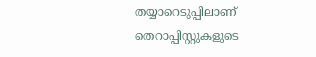തയ്യാറെടുപ്പിലാണ് തെറാപ്പിസ്റ്റുകളുടെ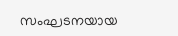സംഘടനയായ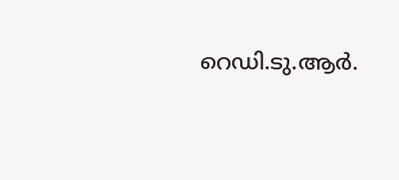റെഡി.ടു.ആർ.